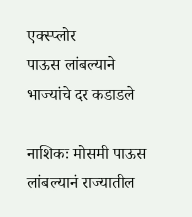एक्स्प्लोर
पाऊस लांबल्याने भाज्यांचे दर कडाडले

नाशिकः मोसमी पाऊस लांबल्यानं राज्यातील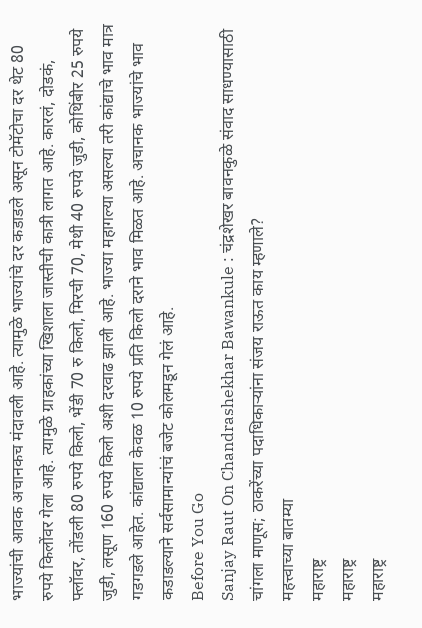भाज्यांची आवक अचानकच मंदावली आहे. त्यामुळे भाज्यांचे दर कडाडले असून टोमॅटोचा दर थेट 80 रुपये किलोंवर गेला आहे. त्यामुळे ग्राहकांच्या खिशाला जास्तीची कात्री लागत आहे. कारलं, दोडकं, फ्लॉवर, तोंडली 80 रुपये किलो, भेंडी 70 रु किलो, मिरची 70, मेथी 40 रुपये जुडी, कोथिंबीर 25 रुपये जुडी, लसूण 160 रुपये किलो अशी दरवाढ झाली आहे. भाज्या महागल्या असल्या तरी कांद्याचे भाव मात्र गडगडले आहेत. कांद्याला केवळ 10 रुपये प्रति किलो दराने भाव मिळत आहे. अचानक भाज्यांचे भाव कडाडल्याने सर्वसामान्यांचं बजेट कोलमडून गेलं आहे.
Before You Go
Sanjay Raut On Chandrashekhar Bawankule : चंद्रशेखर बावनकुळे संवाद साधण्यासाठी चांगला माणूस; ठाकरेंच्या पदाधिकाऱ्यांना संजय राऊत काय म्हणाले?
महत्त्वाच्या बातम्या
महाराष्ट्र
महाराष्ट्र
महाराष्ट्र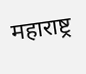महाराष्ट्र